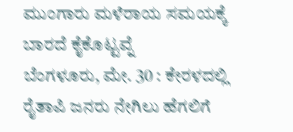ಮುಂಗಾರು ಮಳೆರಾಯ ಸಮಯಕ್ಕೆ ಬಾರದೆ ಕೈಕೊಟ್ಟವ್ನೆ
ಬೆಂಗಳೂರು, ಮೇ. 30 : ಕೇರಳದಲ್ಲಿ ರೈತಾಪಿ ಜನರು ನೇಗಿಲು ಹೆಗಲಿಗೆ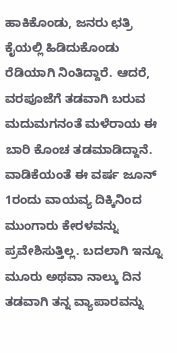ಹಾಕಿಕೊಂಡು, ಜನರು ಛತ್ರಿ ಕೈಯಲ್ಲಿ ಹಿಡಿದುಕೊಂಡು ರೆಡಿಯಾಗಿ ನಿಂತಿದ್ದಾರೆ. ಆದರೆ, ವರಪೂಜೆಗೆ ತಡವಾಗಿ ಬರುವ ಮದುಮಗನಂತೆ ಮಳೆರಾಯ ಈ ಬಾರಿ ಕೊಂಚ ತಡಮಾಡಿದ್ದಾನೆ.
ವಾಡಿಕೆಯಂತೆ ಈ ವರ್ಷ ಜೂನ್ 1ರಂದು ವಾಯವ್ಯ ದಿಕ್ಕಿನಿಂದ ಮುಂಗಾರು ಕೇರಳವನ್ನು ಪ್ರವೇಶಿಸುತ್ತಿಲ್ಲ. ಬದಲಾಗಿ ಇನ್ನೂ ಮೂರು ಅಥವಾ ನಾಲ್ಕು ದಿನ ತಡವಾಗಿ ತನ್ನ ವ್ಯಾಪಾರವನ್ನು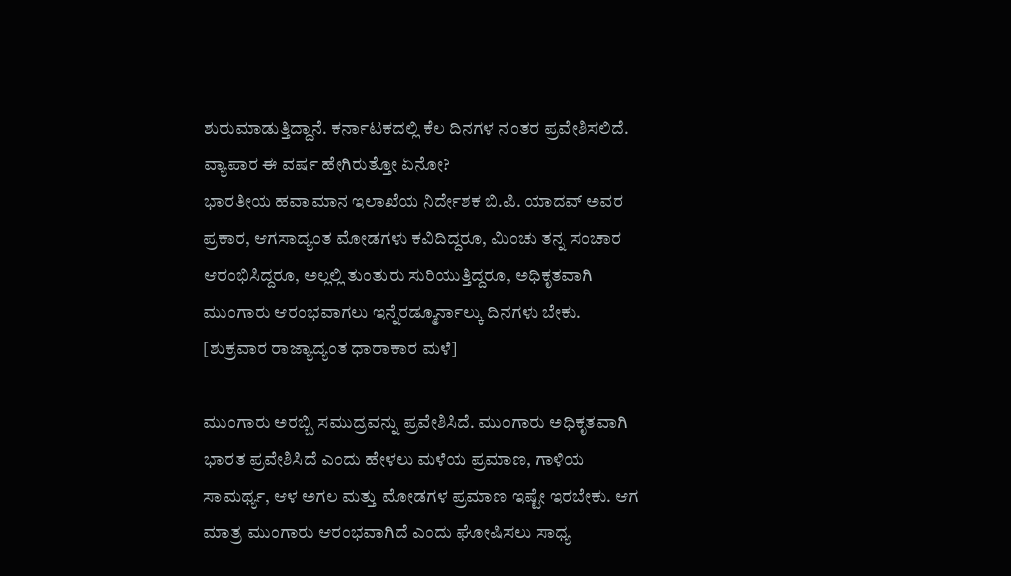ಶುರುಮಾಡುತ್ತಿದ್ದಾನೆ. ಕರ್ನಾಟಕದಲ್ಲಿ ಕೆಲ ದಿನಗಳ ನಂತರ ಪ್ರವೇಶಿಸಲಿದೆ. ವ್ಯಾಪಾರ ಈ ವರ್ಷ ಹೇಗಿರುತ್ತೋ ಏನೋ?
ಭಾರತೀಯ ಹವಾಮಾನ ಇಲಾಖೆಯ ನಿರ್ದೇಶಕ ಬಿ.ಪಿ. ಯಾದವ್ ಅವರ ಪ್ರಕಾರ, ಆಗಸಾದ್ಯಂತ ಮೋಡಗಳು ಕವಿದಿದ್ದರೂ, ಮಿಂಚು ತನ್ನ ಸಂಚಾರ ಆರಂಭಿಸಿದ್ದರೂ, ಅಲ್ಲಲ್ಲಿ ತುಂತುರು ಸುರಿಯುತ್ತಿದ್ದರೂ, ಅಧಿಕೃತವಾಗಿ ಮುಂಗಾರು ಆರಂಭವಾಗಲು ಇನ್ನೆರಡ್ಮೂರ್ನಾಲ್ಕು ದಿನಗಳು ಬೇಕು. [ಶುಕ್ರವಾರ ರಾಜ್ಯಾದ್ಯಂತ ಧಾರಾಕಾರ ಮಳೆ]

ಮುಂಗಾರು ಅರಬ್ಬಿ ಸಮುದ್ರವನ್ನು ಪ್ರವೇಶಿಸಿದೆ. ಮುಂಗಾರು ಅಧಿಕೃತವಾಗಿ ಭಾರತ ಪ್ರವೇಶಿಸಿದೆ ಎಂದು ಹೇಳಲು ಮಳೆಯ ಪ್ರಮಾಣ, ಗಾಳಿಯ ಸಾಮರ್ಥ್ಯ, ಆಳ ಅಗಲ ಮತ್ತು ಮೋಡಗಳ ಪ್ರಮಾಣ ಇಷ್ಟೇ ಇರಬೇಕು. ಆಗ ಮಾತ್ರ ಮುಂಗಾರು ಆರಂಭವಾಗಿದೆ ಎಂದು ಘೋಷಿಸಲು ಸಾಧ್ಯ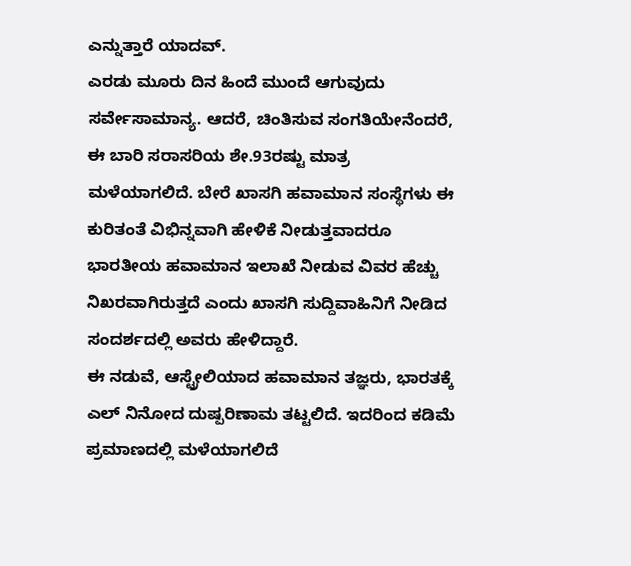ಎನ್ನುತ್ತಾರೆ ಯಾದವ್.
ಎರಡು ಮೂರು ದಿನ ಹಿಂದೆ ಮುಂದೆ ಆಗುವುದು ಸರ್ವೇಸಾಮಾನ್ಯ. ಆದರೆ, ಚಿಂತಿಸುವ ಸಂಗತಿಯೇನೆಂದರೆ, ಈ ಬಾರಿ ಸರಾಸರಿಯ ಶೇ.93ರಷ್ಟು ಮಾತ್ರ ಮಳೆಯಾಗಲಿದೆ. ಬೇರೆ ಖಾಸಗಿ ಹವಾಮಾನ ಸಂಸ್ಥೆಗಳು ಈ ಕುರಿತಂತೆ ವಿಭಿನ್ನವಾಗಿ ಹೇಳಿಕೆ ನೀಡುತ್ತವಾದರೂ ಭಾರತೀಯ ಹವಾಮಾನ ಇಲಾಖೆ ನೀಡುವ ವಿವರ ಹೆಚ್ಚು ನಿಖರವಾಗಿರುತ್ತದೆ ಎಂದು ಖಾಸಗಿ ಸುದ್ದಿವಾಹಿನಿಗೆ ನೀಡಿದ ಸಂದರ್ಶದಲ್ಲಿ ಅವರು ಹೇಳಿದ್ದಾರೆ.
ಈ ನಡುವೆ, ಆಸ್ಟ್ರೇಲಿಯಾದ ಹವಾಮಾನ ತಜ್ಞರು, ಭಾರತಕ್ಕೆ ಎಲ್ ನಿನೋದ ದುಷ್ಪರಿಣಾಮ ತಟ್ಟಲಿದೆ. ಇದರಿಂದ ಕಡಿಮೆ ಪ್ರಮಾಣದಲ್ಲಿ ಮಳೆಯಾಗಲಿದೆ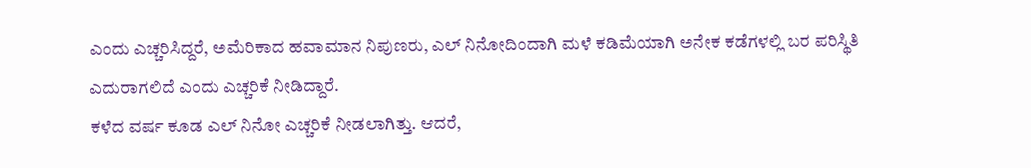ಎಂದು ಎಚ್ಚರಿಸಿದ್ದರೆ, ಅಮೆರಿಕಾದ ಹವಾಮಾನ ನಿಪುಣರು, ಎಲ್ ನಿನೋದಿಂದಾಗಿ ಮಳೆ ಕಡಿಮೆಯಾಗಿ ಅನೇಕ ಕಡೆಗಳಲ್ಲಿ ಬರ ಪರಿಸ್ಥಿತಿ ಎದುರಾಗಲಿದೆ ಎಂದು ಎಚ್ಚರಿಕೆ ನೀಡಿದ್ದಾರೆ.
ಕಳೆದ ವರ್ಷ ಕೂಡ ಎಲ್ ನಿನೋ ಎಚ್ಚರಿಕೆ ನೀಡಲಾಗಿತ್ತು. ಆದರೆ,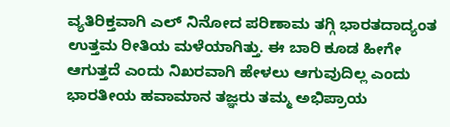ವ್ಯತಿರಿಕ್ತವಾಗಿ ಎಲ್ ನಿನೋದ ಪರಿಣಾಮ ತಗ್ಗಿ ಭಾರತದಾದ್ಯಂತ ಉತ್ತಮ ರೀತಿಯ ಮಳೆಯಾಗಿತ್ತು. ಈ ಬಾರಿ ಕೂಡ ಹೀಗೇ ಆಗುತ್ತದೆ ಎಂದು ನಿಖರವಾಗಿ ಹೇಳಲು ಆಗುವುದಿಲ್ಲ ಎಂದು ಭಾರತೀಯ ಹವಾಮಾನ ತಜ್ಞರು ತಮ್ಮ ಅಭಿಪ್ರಾಯ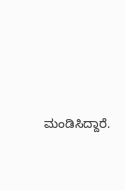ಮಂಡಿಸಿದ್ದಾರೆ.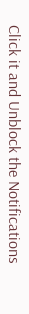Click it and Unblock the Notifications